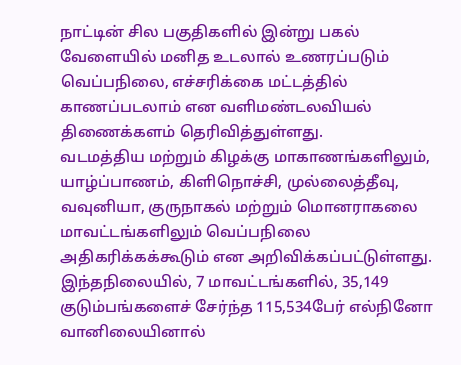நாட்டின் சில பகுதிகளில் இன்று பகல் வேளையில் மனித உடலால் உணரப்படும் வெப்பநிலை, எச்சரிக்கை மட்டத்தில் காணப்படலாம் என வளிமண்டலவியல் திணைக்களம் தெரிவித்துள்ளது.
வடமத்திய மற்றும் கிழக்கு மாகாணங்களிலும், யாழ்ப்பாணம், கிளிநொச்சி, முல்லைத்தீவு, வவுனியா, குருநாகல் மற்றும் மொனராகலை மாவட்டங்களிலும் வெப்பநிலை அதிகரிக்கக்கூடும் என அறிவிக்கப்பட்டுள்ளது.
இந்தநிலையில், 7 மாவட்டங்களில், 35,149 குடும்பங்களைச் சேர்ந்த 115,534பேர் எல்நினோ வானிலையினால்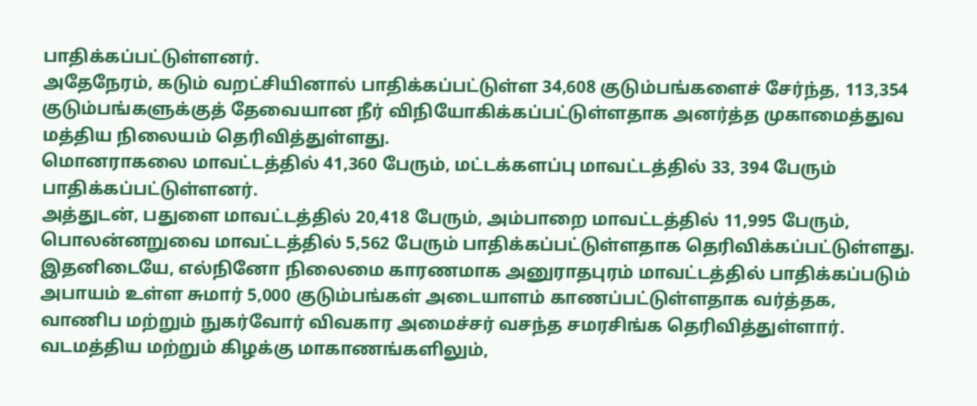பாதிக்கப்பட்டுள்ளனர்.
அதேநேரம், கடும் வறட்சியினால் பாதிக்கப்பட்டுள்ள 34,608 குடும்பங்களைச் சேர்ந்த, 113,354 குடும்பங்களுக்குத் தேவையான நீர் விநியோகிக்கப்பட்டுள்ளதாக அனர்த்த முகாமைத்துவ மத்திய நிலையம் தெரிவித்துள்ளது.
மொனராகலை மாவட்டத்தில் 41,360 பேரும், மட்டக்களப்பு மாவட்டத்தில் 33, 394 பேரும் பாதிக்கப்பட்டுள்ளனர்.
அத்துடன், பதுளை மாவட்டத்தில் 20,418 பேரும், அம்பாறை மாவட்டத்தில் 11,995 பேரும், பொலன்னறுவை மாவட்டத்தில் 5,562 பேரும் பாதிக்கப்பட்டுள்ளதாக தெரிவிக்கப்பட்டுள்ளது.
இதனிடையே, எல்நினோ நிலைமை காரணமாக அனுராதபுரம் மாவட்டத்தில் பாதிக்கப்படும் அபாயம் உள்ள சுமார் 5,000 குடும்பங்கள் அடையாளம் காணப்பட்டுள்ளதாக வர்த்தக, வாணிப மற்றும் நுகர்வோர் விவகார அமைச்சர் வசந்த சமரசிங்க தெரிவித்துள்ளார்.
வடமத்திய மற்றும் கிழக்கு மாகாணங்களிலும்,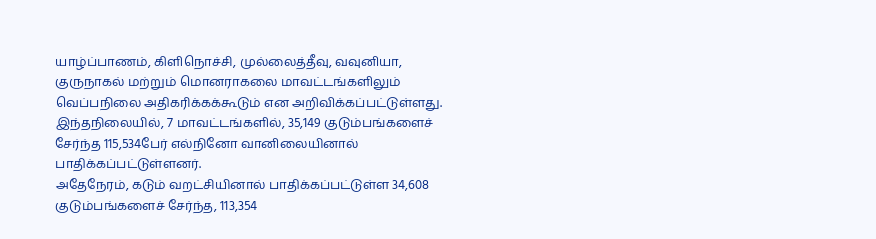யாழ்ப்பாணம், கிளிநொச்சி, முல்லைத்தீவு, வவுனியா, குருநாகல் மற்றும் மொனராகலை மாவட்டங்களிலும் வெப்பநிலை அதிகரிக்கக்கூடும் என அறிவிக்கப்பட்டுள்ளது.
இந்தநிலையில், 7 மாவட்டங்களில், 35,149 குடும்பங்களைச் சேர்ந்த 115,534பேர் எல்நினோ வானிலையினால் பாதிக்கப்பட்டுள்ளனர்.
அதேநேரம், கடும் வறட்சியினால் பாதிக்கப்பட்டுள்ள 34,608 குடும்பங்களைச் சேர்ந்த, 113,354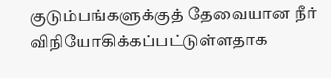குடும்பங்களுக்குத் தேவையான நீர் விநியோகிக்கப்பட்டுள்ளதாக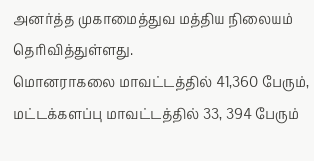அனர்த்த முகாமைத்துவ மத்திய நிலையம் தெரிவித்துள்ளது.
மொனராகலை மாவட்டத்தில் 41,360 பேரும், மட்டக்களப்பு மாவட்டத்தில் 33, 394 பேரும்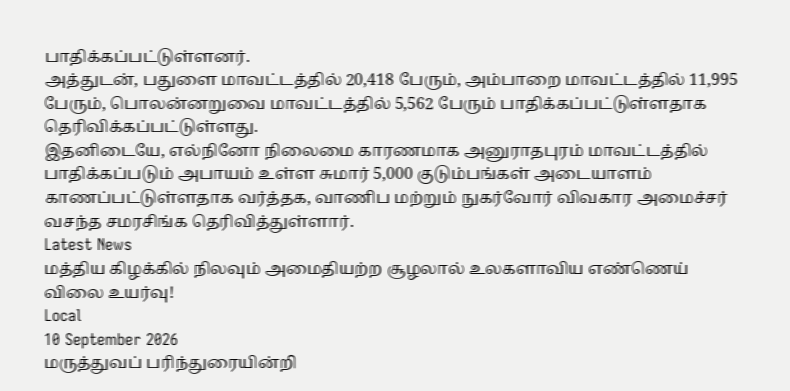பாதிக்கப்பட்டுள்ளனர்.
அத்துடன், பதுளை மாவட்டத்தில் 20,418 பேரும், அம்பாறை மாவட்டத்தில் 11,995 பேரும், பொலன்னறுவை மாவட்டத்தில் 5,562 பேரும் பாதிக்கப்பட்டுள்ளதாக தெரிவிக்கப்பட்டுள்ளது.
இதனிடையே, எல்நினோ நிலைமை காரணமாக அனுராதபுரம் மாவட்டத்தில் பாதிக்கப்படும் அபாயம் உள்ள சுமார் 5,000 குடும்பங்கள் அடையாளம் காணப்பட்டுள்ளதாக வர்த்தக, வாணிப மற்றும் நுகர்வோர் விவகார அமைச்சர் வசந்த சமரசிங்க தெரிவித்துள்ளார்.
Latest News
மத்திய கிழக்கில் நிலவும் அமைதியற்ற சூழலால் உலகளாவிய எண்ணெய் விலை உயர்வு!
Local
10 September 2026
மருத்துவப் பரிந்துரையின்றி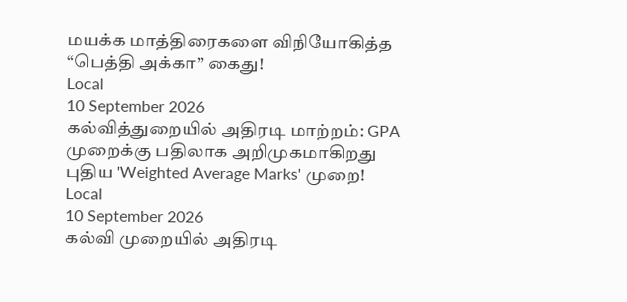மயக்க மாத்திரைகளை விநியோகித்த “பெத்தி அக்கா” கைது!
Local
10 September 2026
கல்வித்துறையில் அதிரடி மாற்றம்: GPA முறைக்கு பதிலாக அறிமுகமாகிறது புதிய 'Weighted Average Marks' முறை!
Local
10 September 2026
கல்வி முறையில் அதிரடி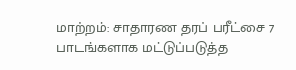மாற்றம்: சாதாரண தரப் பரீட்சை 7 பாடங்களாக மட்டுப்படுத்த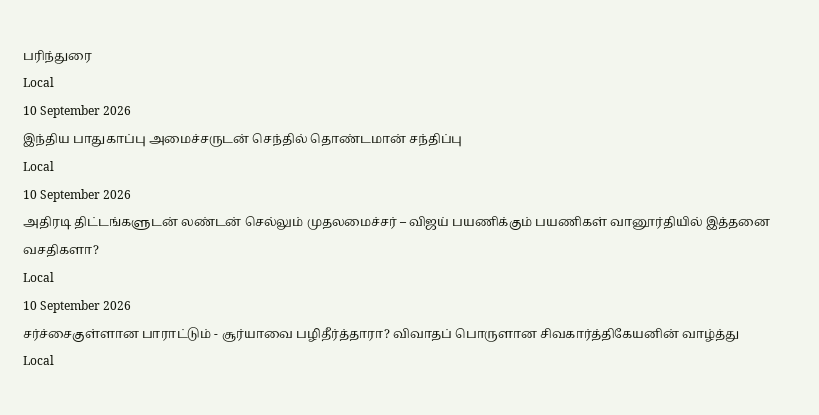பரிந்துரை
Local
10 September 2026
இந்திய பாதுகாப்பு அமைச்சருடன் செந்தில் தொண்டமான் சந்திப்பு
Local
10 September 2026
அதிரடி திட்டங்களுடன் லண்டன் செல்லும் முதலமைச்சர் – விஜய் பயணிக்கும் பயணிகள் வானூர்தியில் இத்தனை வசதிகளா?
Local
10 September 2026
சர்ச்சைகுள்ளான பாராட்டும் - சூர்யாவை பழிதீர்த்தாரா? விவாதப் பொருளான சிவகார்த்திகேயனின் வாழ்த்து
Local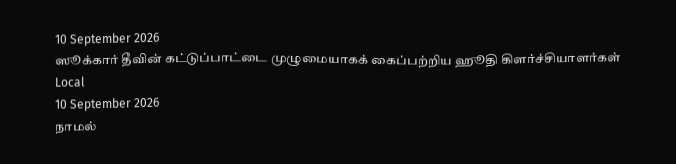10 September 2026
ஸூக்கார் தீவின் கட்டுப்பாட்டை முழுமையாகக் கைப்பற்றிய ஹூதி கிளர்ச்சியாளர்கள்
Local
10 September 2026
நாமல்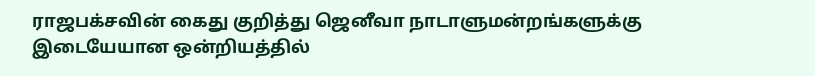ராஜபக்சவின் கைது குறித்து ஜெனீவா நாடாளுமன்றங்களுக்கு இடையேயான ஒன்றியத்தில்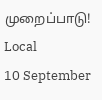முறைப்பாடு!
Local
10 September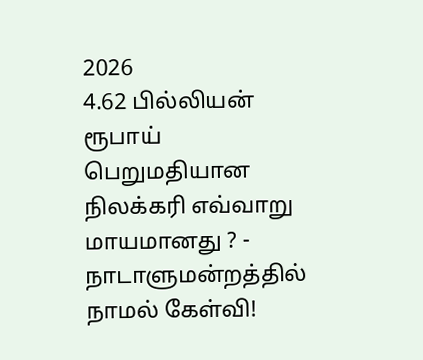2026
4.62 பில்லியன் ரூபாய் பெறுமதியான நிலக்கரி எவ்வாறு மாயமானது ? - நாடாளுமன்றத்தில் நாமல் கேள்வி!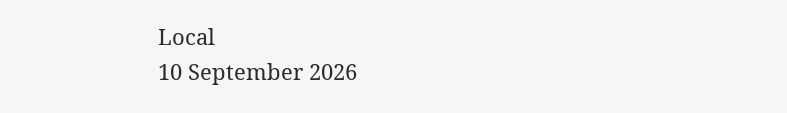Local
10 September 2026